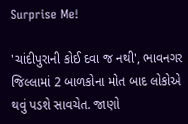Surprise Me!

'ચાંદીપુરાની કોઈ દવા જ નથી', ભાવનગર જિલ્લામાં 2 બાળકોના મોત બાદ લોકોએ થવું પડશે સાવચેત. જાણો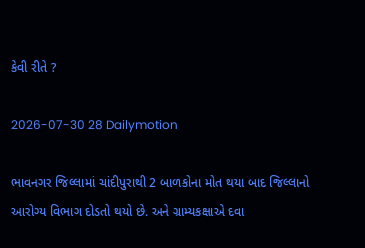કેવી રીતે ?

2026-07-30 28 Dailymotion

ભાવનગર જિલ્લામાં ચાંદીપુરાથી 2 બાળકોના મોત થયા બાદ જિલ્લાનો આરોગ્ય વિભાગ દોડતો થયો છે. અને ગ્રામ્યકક્ષાએ દવા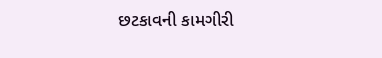છટકાવની કામગીરી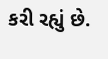કરી રહ્યું છે.